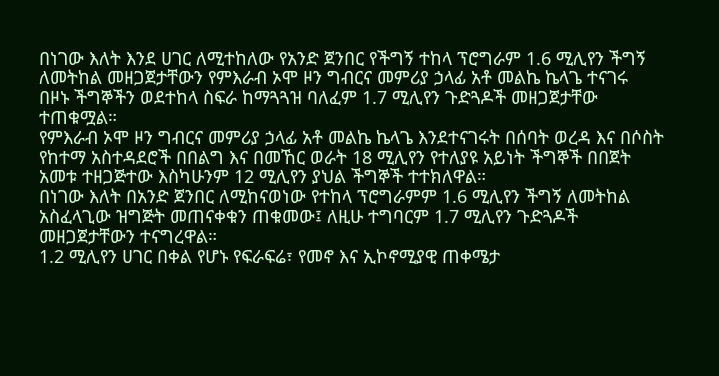በነገው እለት እንደ ሀገር ለሚተከለው የአንድ ጀንበር የችግኝ ተከላ ፕሮግራም 1.6 ሚሊየን ችግኝ ለመትከል መዘጋጀታቸውን የምእራብ ኦሞ ዞን ግብርና መምሪያ ኃላፊ አቶ መልኬ ኬላጌ ተናገሩ
በዞኑ ችግኞችን ወደተከላ ስፍራ ከማጓጓዝ ባለፈም 1.7 ሚሊየን ጉድጓዶች መዘጋጀታቸው ተጠቁሟል።
የምእራብ ኦሞ ዞን ግብርና መምሪያ ኃላፊ አቶ መልኬ ኬላጌ እንደተናገሩት በሰባት ወረዳ እና በሶስት የከተማ አስተዳደሮች በበልግ እና በመኸር ወራት 18 ሚሊየን የተለያዩ አይነት ችግኞች በበጀት አመቱ ተዘጋጅተው እስካሁንም 12 ሚሊየን ያህል ችግኞች ተተክለዋል።
በነገው እለት በአንድ ጀንበር ለሚከናወነው የተከላ ፕሮግራምም 1.6 ሚሊየን ችግኝ ለመትከል አስፈላጊው ዝግጅት መጠናቀቁን ጠቁመው፤ ለዚሁ ተግባርም 1.7 ሚሊየን ጉድጓዶች መዘጋጀታቸውን ተናግረዋል።
1.2 ሚሊየን ሀገር በቀል የሆኑ የፍራፍሬ፣ የመኖ እና ኢኮኖሚያዊ ጠቀሜታ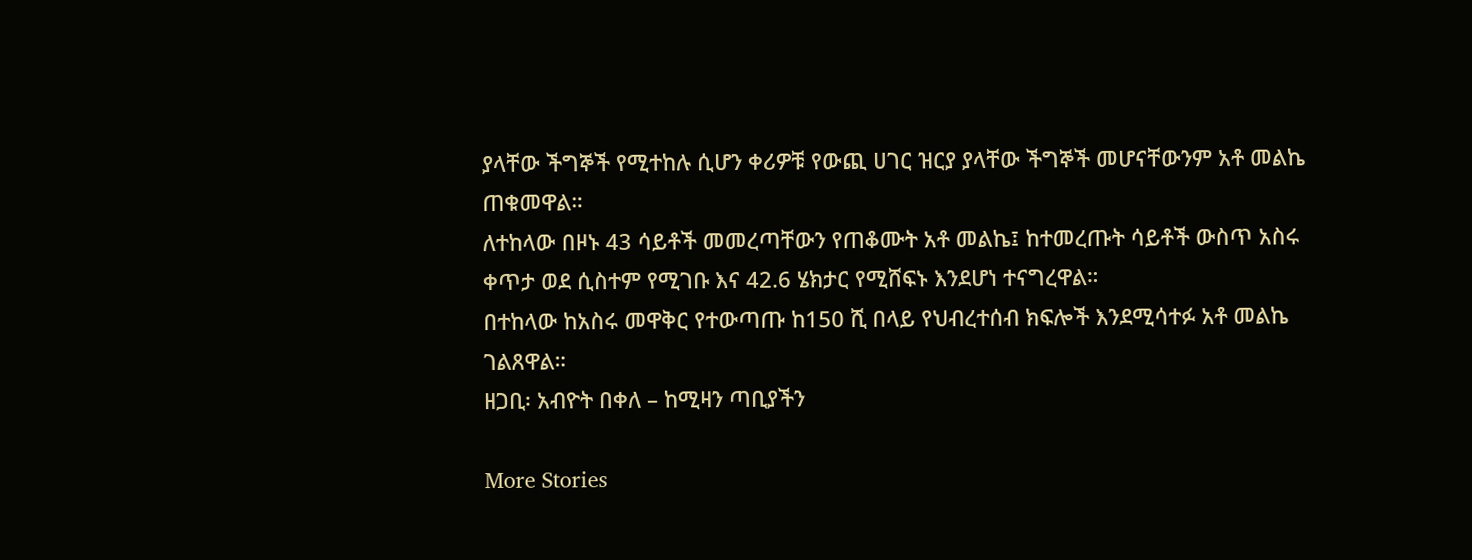ያላቸው ችግኞች የሚተከሉ ሲሆን ቀሪዎቹ የውጪ ሀገር ዝርያ ያላቸው ችግኞች መሆናቸውንም አቶ መልኬ ጠቁመዋል።
ለተከላው በዞኑ 43 ሳይቶች መመረጣቸውን የጠቆሙት አቶ መልኬ፤ ከተመረጡት ሳይቶች ውስጥ አስሩ ቀጥታ ወደ ሲስተም የሚገቡ እና 42.6 ሄክታር የሚሸፍኑ እንደሆነ ተናግረዋል።
በተከላው ከአስሩ መዋቅር የተውጣጡ ከ150 ሺ በላይ የህብረተሰብ ክፍሎች እንደሚሳተፉ አቶ መልኬ ገልጸዋል።
ዘጋቢ፡ አብዮት በቀለ – ከሚዛን ጣቢያችን

More Stories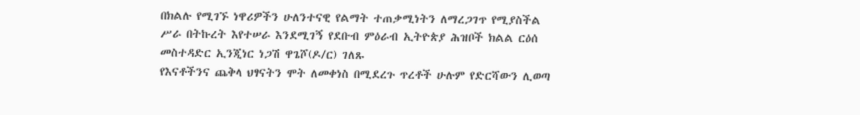በክልሉ የሚገኙ ነዋሪዎችን ሁለንተናዊ የልማት ተጠቃሚነትን ለማረጋገጥ የሚያስችል ሥራ በትኩረት እየተሠራ እንደሚገኝ የደቡብ ምዕራብ ኢትዮጵያ ሕዝቦች ክልል ርዕሰ መስተዳድር ኢንጂነር ነጋሽ ዋጌሾ(ዶ/ር) ገለጹ
የእናቶችንና ጨቅላ ህፃናትን ሞት ለመቀነስ በሚደረጉ ጥረቶች ሁሉም የድርሻውን ሊወጣ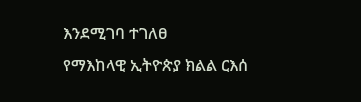እንደሚገባ ተገለፀ
የማእከላዊ ኢትዮጵያ ክልል ርእሰ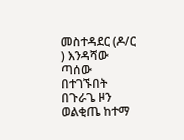መስተዳደር (ዶ/ር ) እንዳሻው ጣሰው በተገኙበት በጉራጌ ዞን ወልቂጤ ከተማ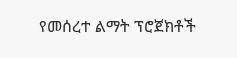የመሰረተ ልማት ፕሮጀክቶች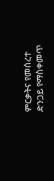ምርቃትና የመሰረተ ድንጋይ የማስቀመጥ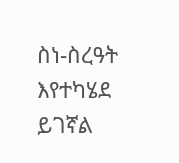ስነ-ስረዓት እየተካሄደ ይገኛል